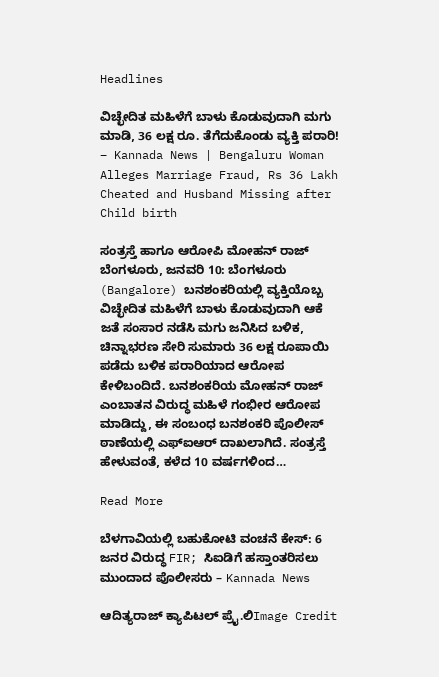Headlines

ವಿಚ್ಛೇದಿತ ಮಹಿಳೆಗೆ ಬಾಳು ಕೊಡುವುದಾಗಿ ಮಗು ಮಾಡಿ, 36 ಲಕ್ಷ ರೂ. ತೆಗೆದುಕೊಂಡು ವ್ಯಕ್ತಿ ಪರಾರಿ! – Kannada News | Bengaluru Woman Alleges Marriage Fraud, Rs 36 Lakh Cheated and Husband Missing after Child birth

ಸಂತ್ರಸ್ತೆ ಹಾಗೂ ಆರೋಪಿ ಮೋಹನ್ ರಾಜ್ ಬೆಂಗಳೂರು, ಜನವರಿ 10: ಬೆಂಗಳೂರು (Bangalore) ಬನಶಂಕರಿಯಲ್ಲಿ ವ್ಯಕ್ತಿಯೊಬ್ಬ ವಿಚ್ಛೇದಿತ ಮಹಿಳೆಗೆ ಬಾಳು ಕೊಡುವುದಾಗಿ ಆಕೆ ಜತೆ ಸಂಸಾರ ನಡೆಸಿ ಮಗು ಜನಿಸಿದ ಬಳಿಕ, ಚಿನ್ನಾಭರಣ ಸೇರಿ ಸುಮಾರು 36 ಲಕ್ಷ ರೂಪಾಯಿ ಪಡೆದು ಬಳಿಕ ಪರಾರಿಯಾದ ಆರೋಪ ಕೇಳಿಬಂದಿದೆ. ಬನಶಂಕರಿಯ ಮೋಹನ್ ರಾಜ್ ಎಂಬಾತನ ವಿರುದ್ಧ ಮಹಿಳೆ ಗಂಭೀರ ಆರೋಪ ಮಾಡಿದ್ದು, ಈ ಸಂಬಂಧ ಬನಶಂಕರಿ ಪೊಲೀಸ್ ಠಾಣೆಯಲ್ಲಿ ಎಫ್‌ಐಆರ್ ದಾಖಲಾಗಿದೆ. ಸಂತ್ರಸ್ತೆ ಹೇಳುವಂತೆ, ಕಳೆದ 10 ವರ್ಷಗಳಿಂದ…

Read More

ಬೆಳಗಾವಿಯಲ್ಲಿ ಬಹುಕೋಟಿ ವಂಚನೆ ಕೇಸ್: 6 ಜನರ ವಿರುದ್ಧ FIR; ಸಿಐಡಿಗೆ ಹಸ್ತಾಂತರಿಸಲು ಮುಂದಾದ ಪೊಲೀಸರು – Kannada News

ಆದಿತ್ಯರಾಜ್ ಕ್ಯಾಪಿಟಲ್ ಪ್ರೈ.ಲಿImage Credit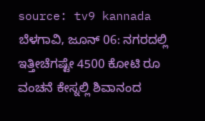source: tv9 kannada ಬೆಳಗಾವಿ, ಜೂನ್ 06: ನಗರದಲ್ಲಿ ಇತ್ತೀಚೆಗಷ್ಟೇ 4500 ಕೋಟಿ ರೂ ವಂಚನೆ ಕೇಸ್ನಲ್ಲಿ ಶಿವಾನಂದ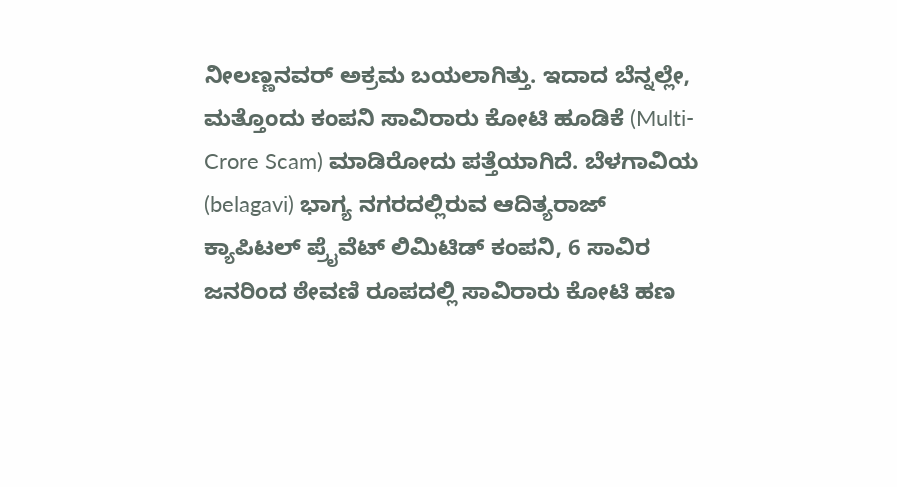ನೀಲಣ್ಣನವರ್ ಅಕ್ರಮ ಬಯಲಾಗಿತ್ತು. ಇದಾದ ಬೆನ್ನಲ್ಲೇ, ಮತ್ತೊಂದು ಕಂಪನಿ ಸಾವಿರಾರು ಕೋಟಿ ಹೂಡಿಕೆ (Multi-Crore Scam) ಮಾಡಿರೋದು ಪತ್ತೆಯಾಗಿದೆ. ಬೆಳಗಾವಿಯ (belagavi) ಭಾಗ್ಯ ನಗರದಲ್ಲಿರುವ ಆದಿತ್ಯರಾಜ್ ಕ್ಯಾಪಿಟಲ್ ಪ್ರೈವೆಟ್ ಲಿಮಿಟಿಡ್ ಕಂಪನಿ, 6 ಸಾವಿರ ಜನರಿಂದ ಠೇವಣಿ ರೂಪದಲ್ಲಿ ಸಾವಿರಾರು ಕೋಟಿ ಹಣ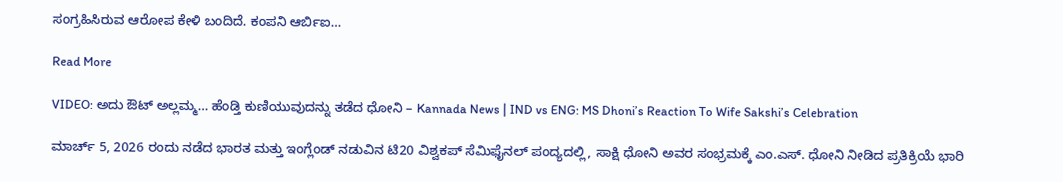ಸಂಗ್ರಹಿಸಿರುವ ಆರೋಪ ಕೇಳಿ ಬಂದಿದೆ. ಕಂಪನಿ ಆರ್ಬಿಐ…

Read More

VIDEO: ಅದು ಔಟ್ ಅಲ್ಲಮ್ಮ… ಹೆಂಡ್ತಿ ಕುಣಿಯುವುದನ್ನು ತಡೆದ ಧೋನಿ – Kannada News | IND vs ENG: MS Dhoni’s Reaction To Wife Sakshi’s Celebration

ಮಾರ್ಚ್ 5, 2026 ರಂದು ನಡೆದ ಭಾರತ ಮತ್ತು ಇಂಗ್ಲೆಂಡ್ ನಡುವಿನ ಟಿ20 ವಿಶ್ವಕಪ್ ಸೆಮಿಫೈನಲ್ ಪಂದ್ಯದಲ್ಲಿ, ಸಾಕ್ಷಿ ಧೋನಿ ಅವರ ಸಂಭ್ರಮಕ್ಕೆ ಎಂ.ಎಸ್. ಧೋನಿ ನೀಡಿದ ಪ್ರತಿಕ್ರಿಯೆ ಭಾರಿ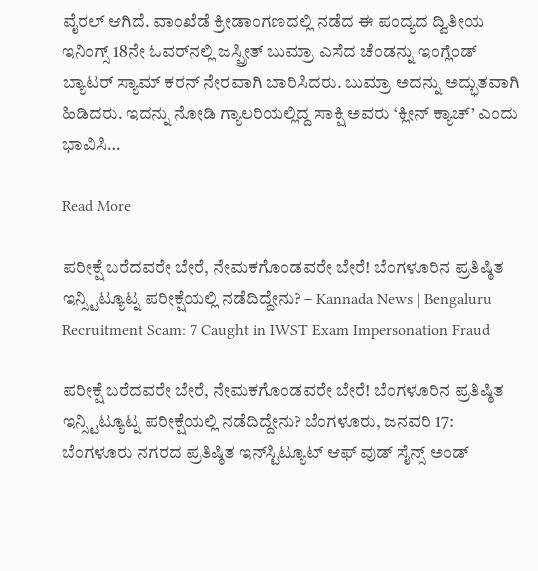ವೈರಲ್ ಆಗಿದೆ. ವಾಂಖೆಡೆ ಕ್ರೀಡಾಂಗಣದಲ್ಲಿ ನಡೆದ ಈ ಪಂದ್ಯದ ದ್ವಿತೀಯ ಇನಿಂಗ್ಸ್ 18ನೇ ಓವರ್‌ನಲ್ಲಿ ಜಸ್ಪ್ರೀತ್ ಬುಮ್ರಾ ಎಸೆದ ಚೆಂಡನ್ನು ಇಂಗ್ಲೆಂಡ್ ಬ್ಯಾಟರ್ ಸ್ಯಾಮ್ ಕರನ್ ನೇರವಾಗಿ ಬಾರಿಸಿದರು. ಬುಮ್ರಾ ಅದನ್ನು ಅದ್ಭುತವಾಗಿ ಹಿಡಿದರು. ಇದನ್ನು ನೋಡಿ ಗ್ಯಾಲರಿಯಲ್ಲಿದ್ದ ಸಾಕ್ಷಿ ಅವರು ‘ಕ್ಲೀನ್ ಕ್ಯಾಚ್’ ಎಂದು ಭಾವಿಸಿ…

Read More

ಪರೀಕ್ಷೆ ಬರೆದವರೇ ಬೇರೆ, ನೇಮಕಗೊಂಡವರೇ ಬೇರೆ! ಬೆಂಗಳೂರಿನ ಪ್ರತಿಷ್ಠಿತ ಇನ್ಸ್ಟಿಟ್ಯೂಟ್ನ ಪರೀಕ್ಷೆಯಲ್ಲಿ ನಡೆದಿದ್ದೇನು? – Kannada News | Bengaluru Recruitment Scam: 7 Caught in IWST Exam Impersonation Fraud

ಪರೀಕ್ಷೆ ಬರೆದವರೇ ಬೇರೆ, ನೇಮಕಗೊಂಡವರೇ ಬೇರೆ! ಬೆಂಗಳೂರಿನ ಪ್ರತಿಷ್ಠಿತ ಇನ್ಸ್ಟಿಟ್ಯೂಟ್ನ ಪರೀಕ್ಷೆಯಲ್ಲಿ ನಡೆದಿದ್ದೇನು? ಬೆಂಗಳೂರು, ಜನವರಿ 17: ಬೆಂಗಳೂರು ನಗರದ ಪ್ರತಿಷ್ಠಿತ ಇನ್‌ಸ್ಟಿಟ್ಯೂಟ್ ಆಫ್ ವುಡ್ ಸೈನ್ಸ್ ಅಂಡ್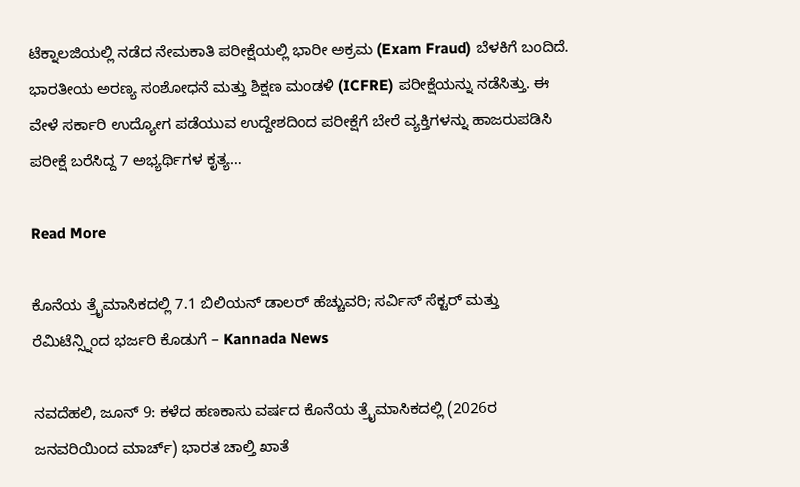ಟೆಕ್ನಾಲಜಿಯಲ್ಲಿ ನಡೆದ ನೇಮಕಾತಿ ಪರೀಕ್ಷೆಯಲ್ಲಿ ಭಾರೀ ಅಕ್ರಮ (Exam Fraud) ಬೆಳಕಿಗೆ ಬಂದಿದೆ. ಭಾರತೀಯ ಅರಣ್ಯ ಸಂಶೋಧನೆ ಮತ್ತು ಶಿಕ್ಷಣ ಮಂಡಳಿ (ICFRE) ಪರೀಕ್ಷೆಯನ್ನು ನಡೆಸಿತ್ತು. ಈ ವೇಳೆ ಸರ್ಕಾರಿ ಉದ್ಯೋಗ ಪಡೆಯುವ ಉದ್ದೇಶದಿಂದ ಪರೀಕ್ಷೆಗೆ ಬೇರೆ ವ್ಯಕ್ತಿಗಳನ್ನು ಹಾಜರುಪಡಿಸಿ ಪರೀಕ್ಷೆ ಬರೆಸಿದ್ದ 7 ಅಭ್ಯರ್ಥಿಗಳ ಕೃತ್ಯ…

Read More

ಕೊನೆಯ ತ್ರೈಮಾಸಿಕದಲ್ಲಿ 7.1 ಬಿಲಿಯನ್ ಡಾಲರ್ ಹೆಚ್ಚುವರಿ; ಸರ್ವಿಸ್ ಸೆಕ್ಟರ್ ಮತ್ತು ರೆಮಿಟೆನ್ಸ್ನಿಂದ ಭರ್ಜರಿ ಕೊಡುಗೆ – Kannada News

ನವದೆಹಲಿ, ಜೂನ್ 9: ಕಳೆದ ಹಣಕಾಸು ವರ್ಷದ ಕೊನೆಯ ತ್ರೈಮಾಸಿಕದಲ್ಲಿ (2026ರ ಜನವರಿಯಿಂದ ಮಾರ್ಚ್) ಭಾರತ ಚಾಲ್ತಿ ಖಾತೆ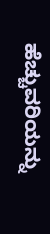ಹೆಚ್ಚುವರಿಯನ್ನು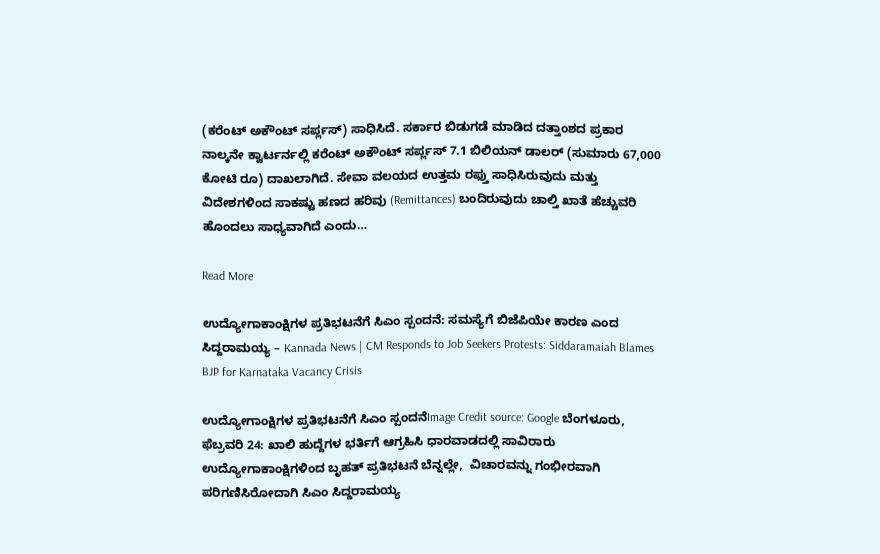(ಕರೆಂಟ್ ಅಕೌಂಟ್ ಸರ್ಪ್ಲಸ್) ಸಾಧಿಸಿದೆ. ಸರ್ಕಾರ ಬಿಡುಗಡೆ ಮಾಡಿದ ದತ್ತಾಂಶದ ಪ್ರಕಾರ ನಾಲ್ಕನೇ ಕ್ವಾರ್ಟರ್ನಲ್ಲಿ ಕರೆಂಟ್ ಅಕೌಂಟ್ ಸರ್ಪ್ಲಸ್ 7.1 ಬಿಲಿಯನ್ ಡಾಲರ್ (ಸುಮಾರು 67,000 ಕೋಟಿ ರೂ) ದಾಖಲಾಗಿದೆ. ಸೇವಾ ವಲಯದ ಉತ್ತಮ ರಫ್ತು ಸಾಧಿಸಿರುವುದು ಮತ್ತು ವಿದೇಶಗಳಿಂದ ಸಾಕಷ್ಟು ಹಣದ ಹರಿವು (Remittances) ಬಂದಿರುವುದು ಚಾಲ್ತಿ ಖಾತೆ ಹೆಚ್ಚುವರಿ ಹೊಂದಲು ಸಾಧ್ಯವಾಗಿದೆ ಎಂದು…

Read More

ಉದ್ಯೋಗಾಕಾಂಕ್ಷಿಗಳ ಪ್ರತಿಭಟನೆಗೆ ಸಿಎಂ ಸ್ಪಂದನೆ: ಸಮಸ್ಯೆಗೆ ಬಿಜೆಪಿಯೇ ಕಾರಣ ಎಂದ ಸಿದ್ದರಾಮಯ್ಯ – Kannada News | CM Responds to Job Seekers Protests: Siddaramaiah Blames BJP for Karnataka Vacancy Crisis

ಉದ್ಯೋಗಾಂಕ್ಷಿಗಳ ಪ್ರತಿಭಟನೆಗೆ ಸಿಎಂ ಸ್ಪಂದನೆImage Credit source: Google ಬೆಂಗಳೂರು, ಫೆಬ್ರವರಿ 24: ಖಾಲಿ ಹುದ್ದೆಗಳ ಭರ್ತಿಗೆ ಆಗ್ರಹಿಸಿ ಧಾರವಾಡದಲ್ಲಿ ಸಾವಿರಾರು ಉದ್ಯೋಗಾಕಾಂಕ್ಷಿಗಳಿಂದ ಬೃಹತ್ ಪ್ರತಿಭಟನೆ ಬೆನ್ನಲ್ಲೇ,  ವಿಚಾರವನ್ನು ಗಂಭೀರವಾಗಿ ಪರಿಗಣಿಸಿರೋದಾಗಿ ಸಿಎಂ ಸಿದ್ದರಾಮಯ್ಯ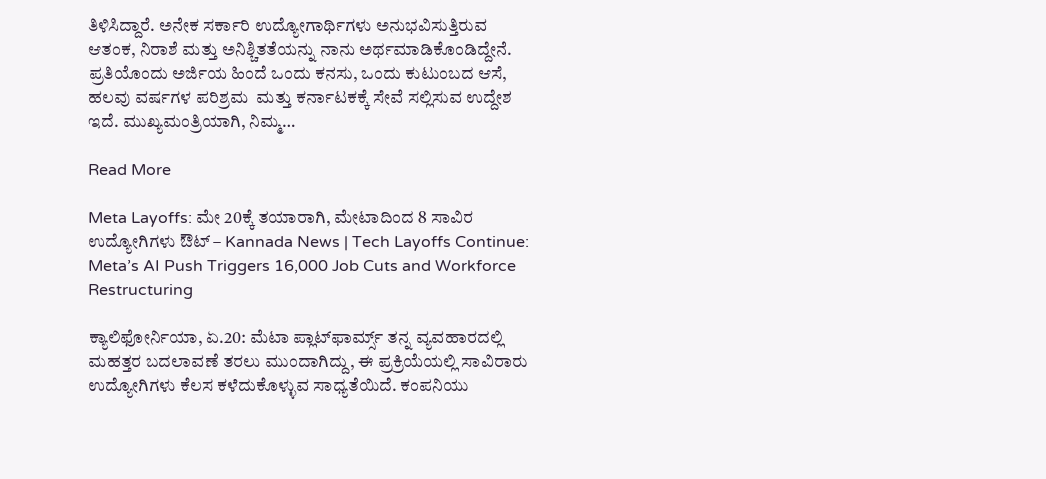ತಿಳಿಸಿದ್ದಾರೆ. ಅನೇಕ ಸರ್ಕಾರಿ ಉದ್ಯೋಗಾರ್ಥಿಗಳು ಅನುಭವಿಸುತ್ತಿರುವ ಆತಂಕ, ನಿರಾಶೆ ಮತ್ತು ಅನಿಶ್ಚಿತತೆಯನ್ನು ನಾನು ಅರ್ಥಮಾಡಿಕೊಂಡಿದ್ದೇನೆ. ಪ್ರತಿಯೊಂದು ಅರ್ಜಿಯ ಹಿಂದೆ ಒಂದು ಕನಸು, ಒಂದು ಕುಟುಂಬದ ಆಸೆ, ಹಲವು ವರ್ಷಗಳ ಪರಿಶ್ರಮ  ಮತ್ತು ಕರ್ನಾಟಕಕ್ಕೆ ಸೇವೆ ಸಲ್ಲಿಸುವ ಉದ್ದೇಶ ಇದೆ. ಮುಖ್ಯಮಂತ್ರಿಯಾಗಿ, ನಿಮ್ಮ…

Read More

Meta Layoffs: ಮೇ 20ಕ್ಕೆ ತಯಾರಾಗಿ, ಮೇಟಾದಿಂದ 8 ಸಾವಿರ ಉದ್ಯೋಗಿಗಳು ಔಟ್ – Kannada News | Tech Layoffs Continue: Meta’s AI Push Triggers 16,000 Job Cuts and Workforce Restructuring

ಕ್ಯಾಲಿಫೋರ್ನಿಯಾ, ಏ.20: ಮೆಟಾ ಪ್ಲಾಟ್‌ಫಾರ್ಮ್ಸ್ ತನ್ನ ವ್ಯವಹಾರದಲ್ಲಿ ಮಹತ್ತರ ಬದಲಾವಣೆ ತರಲು ಮುಂದಾಗಿದ್ದು, ಈ ಪ್ರಕ್ರಿಯೆಯಲ್ಲಿ ಸಾವಿರಾರು ಉದ್ಯೋಗಿಗಳು ಕೆಲಸ ಕಳೆದುಕೊಳ್ಳುವ ಸಾಧ್ಯತೆಯಿದೆ. ಕಂಪನಿಯು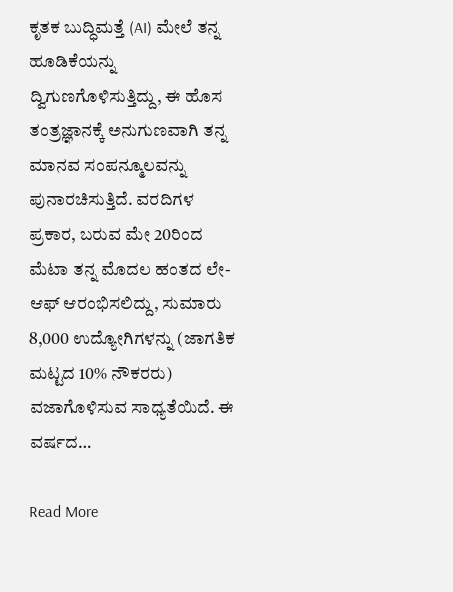ಕೃತಕ ಬುದ್ಧಿಮತ್ತೆ (AI) ಮೇಲೆ ತನ್ನ ಹೂಡಿಕೆಯನ್ನು ದ್ವಿಗುಣಗೊಳಿಸುತ್ತಿದ್ದು, ಈ ಹೊಸ ತಂತ್ರಜ್ಞಾನಕ್ಕೆ ಅನುಗುಣವಾಗಿ ತನ್ನ ಮಾನವ ಸಂಪನ್ಮೂಲವನ್ನು ಪುನಾರಚಿಸುತ್ತಿದೆ. ವರದಿಗಳ ಪ್ರಕಾರ, ಬರುವ ಮೇ 20ರಿಂದ ಮೆಟಾ ತನ್ನ ಮೊದಲ ಹಂತದ ಲೇ-ಆಫ್ ಆರಂಭಿಸಲಿದ್ದು, ಸುಮಾರು 8,000 ಉದ್ಯೋಗಿಗಳನ್ನು (ಜಾಗತಿಕ ಮಟ್ಟದ 10% ನೌಕರರು) ವಜಾಗೊಳಿಸುವ ಸಾಧ್ಯತೆಯಿದೆ. ಈ ವರ್ಷದ…

Read More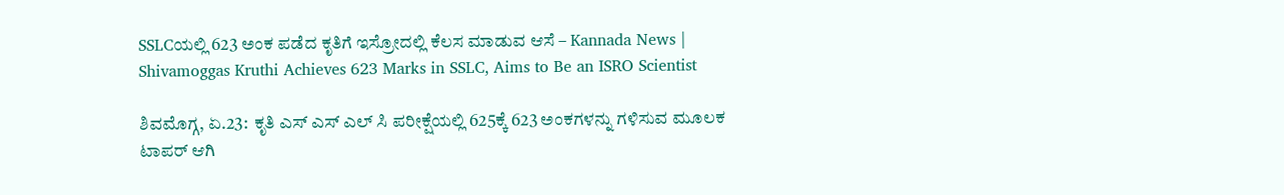SSLCಯಲ್ಲಿ 623 ಅಂಕ ಪಡೆದ ಕೃತಿಗೆ ಇಸ್ರೋದಲ್ಲಿ ಕೆಲಸ ಮಾಡುವ ಆಸೆ – Kannada News | Shivamoggas Kruthi Achieves 623 Marks in SSLC, Aims to Be an ISRO Scientist

ಶಿವಮೊಗ್ಗ, ಏ.23:  ಕೃತಿ ಎಸ್ ಎಸ್ ಎಲ್ ಸಿ ಪರೀಕ್ಷೆಯಲ್ಲಿ 625ಕ್ಕೆ 623 ಅಂಕಗಳನ್ನು ಗಳಿಸುವ ಮೂಲಕ ಟಾಪರ್ ಆಗಿ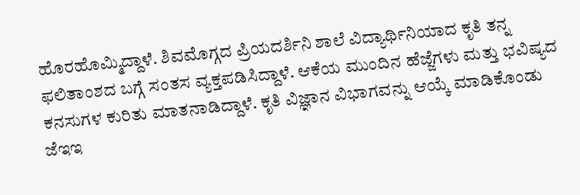ಹೊರಹೊಮ್ಮಿದ್ದಾಳೆ. ಶಿವಮೊಗ್ಗದ ಪ್ರಿಯದರ್ಶಿನಿ ಶಾಲೆ ವಿದ್ಯಾರ್ಥಿನಿಯಾದ ಕೃತಿ ತನ್ನ ಫಲಿತಾಂಶದ ಬಗ್ಗೆ ಸಂತಸ ವ್ಯಕ್ತಪಡಿಸಿದ್ದಾಳೆ. ಆಕೆಯ ಮುಂದಿನ ಹೆಜ್ಜೆಗಳು ಮತ್ತು ಭವಿಷ್ಯದ ಕನಸುಗಳ ಕುರಿತು ಮಾತನಾಡಿದ್ದಾಳೆ. ಕೃತಿ ವಿಜ್ಞಾನ ವಿಭಾಗವನ್ನು ಆಯ್ಕೆ ಮಾಡಿಕೊಂಡು ಜೆಇಇ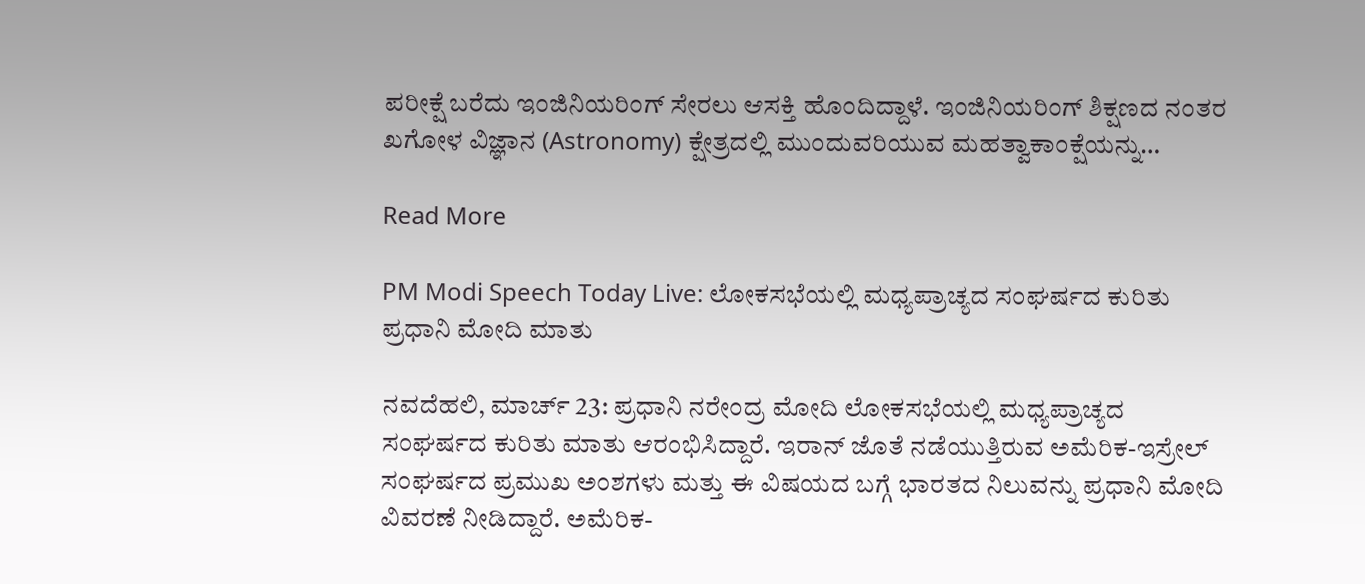ಪರೀಕ್ಷೆ ಬರೆದು ಇಂಜಿನಿಯರಿಂಗ್ ಸೇರಲು ಆಸಕ್ತಿ ಹೊಂದಿದ್ದಾಳೆ. ಇಂಜಿನಿಯರಿಂಗ್ ಶಿಕ್ಷಣದ ನಂತರ ಖಗೋಳ ವಿಜ್ಞಾನ (Astronomy) ಕ್ಷೇತ್ರದಲ್ಲಿ ಮುಂದುವರಿಯುವ ಮಹತ್ವಾಕಾಂಕ್ಷೆಯನ್ನು…

Read More

PM Modi Speech Today Live: ಲೋಕಸಭೆಯಲ್ಲಿ ಮಧ್ಯಪ್ರಾಚ್ಯದ ಸಂಘರ್ಷದ ಕುರಿತು ಪ್ರಧಾನಿ ಮೋದಿ ಮಾತು

ನವದೆಹಲಿ, ಮಾರ್ಚ್ 23: ಪ್ರಧಾನಿ ನರೇಂದ್ರ ಮೋದಿ ಲೋಕಸಭೆಯಲ್ಲಿ ಮಧ್ಯಪ್ರಾಚ್ಯದ ಸಂಘರ್ಷದ ಕುರಿತು ಮಾತು ಆರಂಭಿಸಿದ್ದಾರೆ. ಇರಾನ್ ಜೊತೆ ನಡೆಯುತ್ತಿರುವ ಅಮೆರಿಕ-ಇಸ್ರೇಲ್ ಸಂಘರ್ಷದ ಪ್ರಮುಖ ಅಂಶಗಳು ಮತ್ತು ಈ ವಿಷಯದ ಬಗ್ಗೆ ಭಾರತದ ನಿಲುವನ್ನು ಪ್ರಧಾನಿ ಮೋದಿ ವಿವರಣೆ ನೀಡಿದ್ದಾರೆ. ಅಮೆರಿಕ-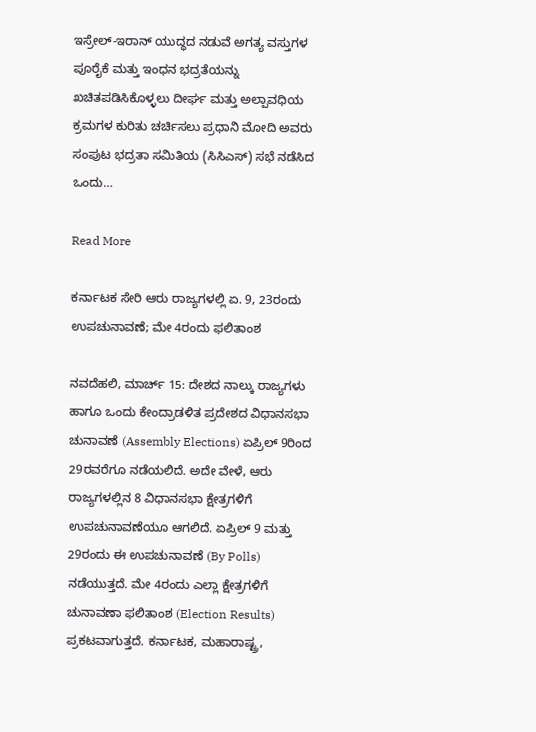ಇಸ್ರೇಲ್-ಇರಾನ್ ಯುದ್ಧದ ನಡುವೆ ಅಗತ್ಯ ವಸ್ತುಗಳ ಪೂರೈಕೆ ಮತ್ತು ಇಂಧನ ಭದ್ರತೆಯನ್ನು ಖಚಿತಪಡಿಸಿಕೊಳ್ಳಲು ದೀರ್ಘ ಮತ್ತು ಅಲ್ಪಾವಧಿಯ ಕ್ರಮಗಳ ಕುರಿತು ಚರ್ಚಿಸಲು ಪ್ರಧಾನಿ ಮೋದಿ ಅವರು ಸಂಪುಟ ಭದ್ರತಾ ಸಮಿತಿಯ (ಸಿಸಿಎಸ್) ಸಭೆ ನಡೆಸಿದ ಒಂದು…

Read More

ಕರ್ನಾಟಕ ಸೇರಿ ಆರು ರಾಜ್ಯಗಳಲ್ಲಿ ಏ. 9, 23ರಂದು ಉಪಚುನಾವಣೆ; ಮೇ 4ರಂದು ಫಲಿತಾಂಶ

ನವದೆಹಲಿ, ಮಾರ್ಚ್ 15: ದೇಶದ ನಾಲ್ಕು ರಾಜ್ಯಗಳು ಹಾಗೂ ಒಂದು ಕೇಂದ್ರಾಡಳಿತ ಪ್ರದೇಶದ ವಿಧಾನಸಭಾ ಚುನಾವಣೆ (Assembly Elections) ಏಪ್ರಿಲ್ 9ರಿಂದ 29ರವರೆಗೂ ನಡೆಯಲಿದೆ. ಅದೇ ವೇಳೆ, ಆರು ರಾಜ್ಯಗಳಲ್ಲಿನ 8 ವಿಧಾನಸಭಾ ಕ್ಷೇತ್ರಗಳಿಗೆ ಉಪಚುನಾವಣೆಯೂ ಆಗಲಿದೆ. ಏಪ್ರಿಲ್ 9 ಮತ್ತು 29ರಂದು ಈ ಉಪಚುನಾವಣೆ (By Polls) ನಡೆಯುತ್ತದೆ. ಮೇ 4ರಂದು ಎಲ್ಲಾ ಕ್ಷೇತ್ರಗಳಿಗೆ ಚುನಾವಣಾ ಫಲಿತಾಂಶ (Election Results) ಪ್ರಕಟವಾಗುತ್ತದೆ. ಕರ್ನಾಟಕ, ಮಹಾರಾಷ್ಟ್ರ,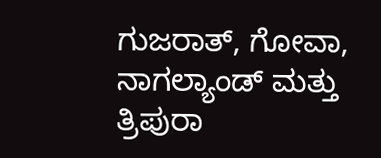ಗುಜರಾತ್, ಗೋವಾ, ನಾಗಲ್ಯಾಂಡ್ ಮತ್ತು ತ್ರಿಪುರಾ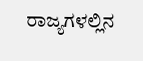ರಾಜ್ಯಗಳಲ್ಲಿನ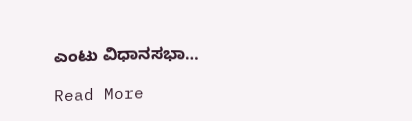ಎಂಟು ವಿಧಾನಸಭಾ…

Read More